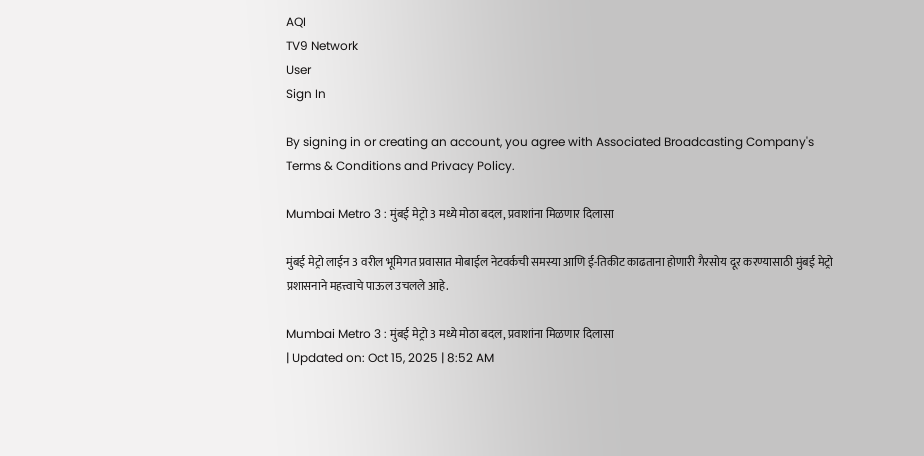AQI
TV9 Network
User
Sign In

By signing in or creating an account, you agree with Associated Broadcasting Company's Terms & Conditions and Privacy Policy.

Mumbai Metro 3 : मुंबई मेट्रो 3 मध्ये मोठा बदल, प्रवाशांना मिळणार दिलासा

मुंबई मेट्रो लाईन 3 वरील भूमिगत प्रवासात मोबाईल नेटवर्कची समस्या आणि ई-तिकीट काढताना होणारी गैरसोय दूर करण्यासाठी मुंबई मेट्रो प्रशासनाने महत्त्वाचे पाऊल उचलले आहे.

Mumbai Metro 3 : मुंबई मेट्रो 3 मध्ये मोठा बदल, प्रवाशांना मिळणार दिलासा
| Updated on: Oct 15, 2025 | 8:52 AM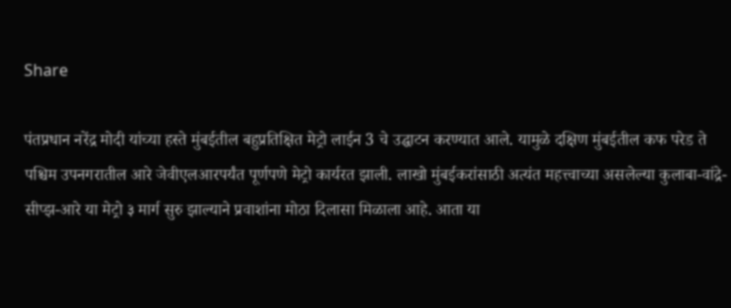Share

पंतप्रधान नरेंद्र मोदी यांच्या हस्ते मुंबईतील बहुप्रतिक्षित मेट्रो लाईन 3 चे उद्घाटन करण्यात आले. यामुळे दक्षिण मुंबईतील कफ परेड ते पश्चिम उपनगरातील आरे जेवीएलआरपर्यंत पूर्णपणे मेट्रो कार्यरत झाली. लाखो मुंबईकरांसाठी अत्यंत महत्त्वाच्या असलेल्या कुलाबा-वांद्रे-सीप्झ-आरे या मेट्रो ३ मार्ग सुरु झाल्याने प्रवाशांना मोठा दिलासा मिळाला आहे. आता या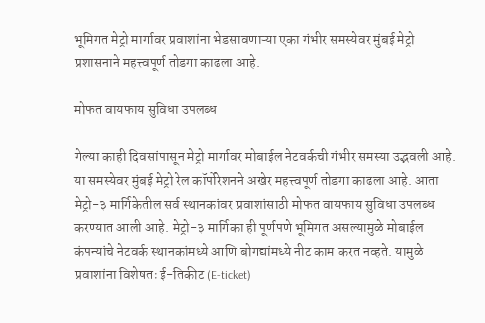भूमिगत मेट्रो मार्गावर प्रवाशांना भेडसावणाऱ्या एका गंभीर समस्येवर मुंबई मेट्रो प्रशासनाने महत्त्वपूर्ण तोडगा काढला आहे.

मोफत वायफाय सुविधा उपलब्ध

गेल्या काही दिवसांपासून मेट्रो मार्गावर मोबाईल नेटवर्कची गंभीर समस्या उद्भवली आहे. या समस्येवर मुंबई मेट्रो रेल कॉर्पोरेशनने अखेर महत्त्वपूर्ण तोडगा काढला आहे. आता मेट्रो-३ मार्गिकेतील सर्व स्थानकांवर प्रवाशांसाठी मोफत वायफाय सुविधा उपलब्ध करण्यात आली आहे. मेट्रो-३ मार्गिका ही पूर्णपणे भूमिगत असल्यामुळे मोबाईल कंपन्यांचे नेटवर्क स्थानकांमध्ये आणि बोगद्यांमध्ये नीट काम करत नव्हते. यामुळे प्रवाशांना विशेषतः ई-तिकीट (E-ticket)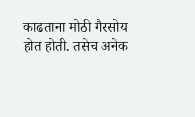काढताना मोठी गैरसोय होत होती. तसेच अनेक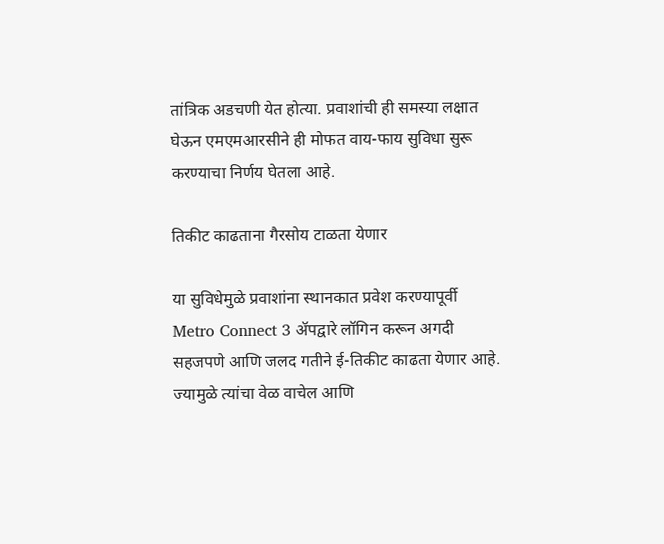तांत्रिक अडचणी येत होत्या. प्रवाशांची ही समस्या लक्षात घेऊन एमएमआरसीने ही मोफत वाय-फाय सुविधा सुरू करण्याचा निर्णय घेतला आहे.

तिकीट काढताना गैरसोय टाळता येणार

या सुविधेमुळे प्रवाशांना स्थानकात प्रवेश करण्यापूर्वी Metro Connect 3 ॲपद्वारे लॉगिन करून अगदी सहजपणे आणि जलद गतीने ई-तिकीट काढता येणार आहे. ज्यामुळे त्यांचा वेळ वाचेल आणि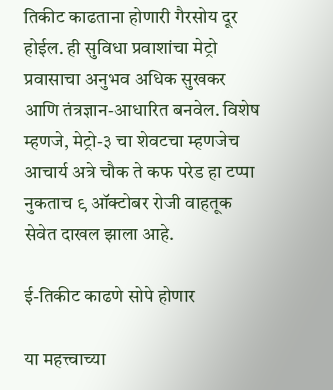तिकीट काढताना होणारी गैरसोय दूर होईल. ही सुविधा प्रवाशांचा मेट्रो प्रवासाचा अनुभव अधिक सुखकर आणि तंत्रज्ञान-आधारित बनवेल. विशेष म्हणजे, मेट्रो-३ चा शेवटचा म्हणजेच आचार्य अत्रे चौक ते कफ परेड हा टप्पा नुकताच ९ ऑक्टोबर रोजी वाहतूक सेवेत दाखल झाला आहे.

ई-तिकीट काढणे सोपे होणार

या महत्त्वाच्या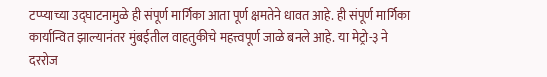टप्प्याच्या उद्घाटनामुळे ही संपूर्ण मार्गिका आता पूर्ण क्षमतेने धावत आहे. ही संपूर्ण मार्गिका कार्यान्वित झाल्यानंतर मुंबईतील वाहतुकीचे महत्त्वपूर्ण जाळे बनले आहे. या मेट्रो-३ ने दररोज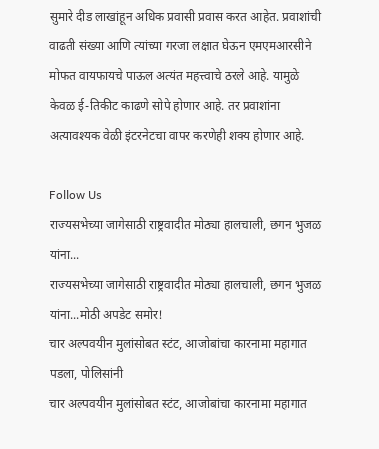सुमारे दीड लाखांहून अधिक प्रवासी प्रवास करत आहेत. प्रवाशांची वाढती संख्या आणि त्यांच्या गरजा लक्षात घेऊन एमएमआरसीने मोफत वायफायचे पाऊल अत्यंत महत्त्वाचे ठरले आहे. यामुळे केवळ ई-तिकीट काढणे सोपे होणार आहे. तर प्रवाशांना अत्यावश्यक वेळी इंटरनेटचा वापर करणेही शक्य होणार आहे.

Follow Us
राज्यसभेच्या जागेसाठी राष्ट्रवादीत मोठ्या हालचाली, छगन भुजळ यांना...
राज्यसभेच्या जागेसाठी राष्ट्रवादीत मोठ्या हालचाली, छगन भुजळ यांना...मोठी अपडेट समोर!
चार अल्पवयीन मुलांसोबत स्टंट, आजोबांचा कारनामा महागात पडला, पोलिसांनी
चार अल्पवयीन मुलांसोबत स्टंट, आजोबांचा कारनामा महागात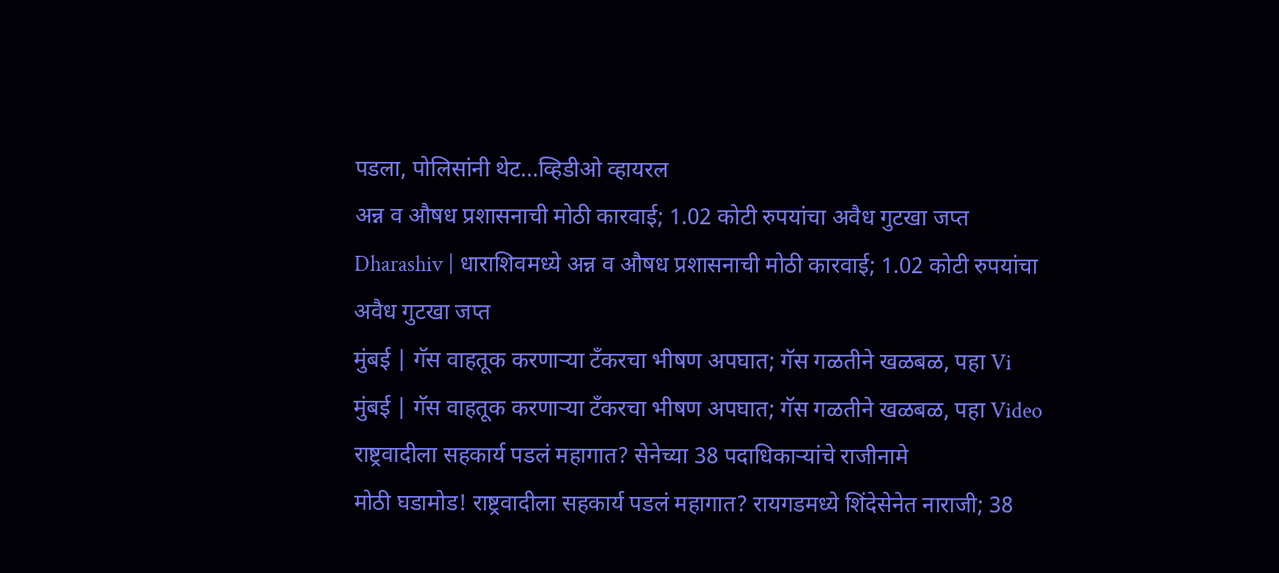पडला, पोलिसांनी थेट...व्हिडीओ व्हायरल
अन्न व औषध प्रशासनाची मोठी कारवाई; 1.02 कोटी रुपयांचा अवैध गुटखा जप्त
Dharashiv | धाराशिवमध्ये अन्न व औषध प्रशासनाची मोठी कारवाई; 1.02 कोटी रुपयांचा अवैध गुटखा जप्त
मुंबई | गॅस वाहतूक करणाऱ्या टँकरचा भीषण अपघात; गॅस गळतीने खळबळ, पहा Vi
मुंबई | गॅस वाहतूक करणाऱ्या टँकरचा भीषण अपघात; गॅस गळतीने खळबळ, पहा Video
राष्ट्रवादीला सहकार्य पडलं महागात? सेनेच्या 38 पदाधिकाऱ्यांचे राजीनामे
मोठी घडामोड! राष्ट्रवादीला सहकार्य पडलं महागात? रायगडमध्ये शिंदेसेनेत नाराजी; 38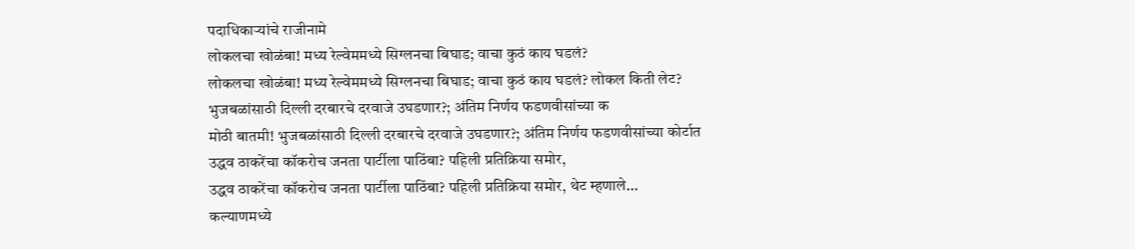पदाधिकाऱ्यांचे राजीनामे
लोकलचा खोळंबा! मध्य रेल्वेममध्ये सिग्लनचा बिघाड; वाचा कुठं काय घडलं?
लोकलचा खोळंबा! मध्य रेल्वेममध्ये सिग्लनचा बिघाड; वाचा कुठं काय घडलं? लोकल किती लेट?
भुजबळांसाठी दिल्ली दरबारचे दरवाजे उघडणार?; अंतिम निर्णय फडणवीसांच्या क
मोठी बातमी! भुजबळांसाठी दिल्ली दरबारचे दरवाजे उघडणार?; अंतिम निर्णय फडणवीसांच्या कोर्टात
उद्धव ठाकरेंचा कॉकरोच जनता पार्टीला पाठिंबा? पहिली प्रतिक्रिया समोर,
उद्धव ठाकरेंचा कॉकरोच जनता पार्टीला पाठिंबा? पहिली प्रतिक्रिया समोर, थेट म्हणाले...
कल्याणमध्ये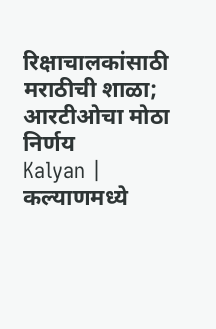रिक्षाचालकांसाठी मराठीची शाळा; आरटीओचा मोठा निर्णय
Kalyan | कल्याणमध्ये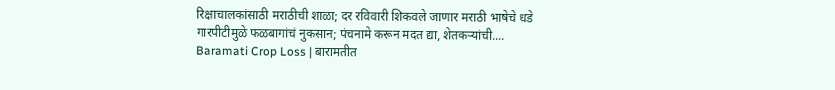रिक्षाचालकांसाठी मराठीची शाळा; दर रविवारी शिकवले जाणार मराठी भाषेचे धडे
गारपीटीमुळे फळबागांचं नुकसान; पंचनामे करून मदत द्या, शेतकऱ्यांची....
Baramati Crop Loss | बारामतीत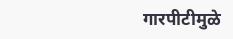गारपीटीमुळे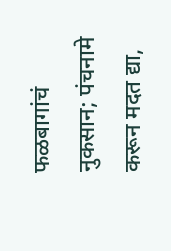फळबागांचं नुकसान; पंचनामे करून मदत द्या,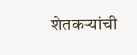शेतकऱ्यांची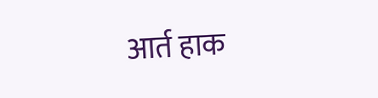आर्त हाक